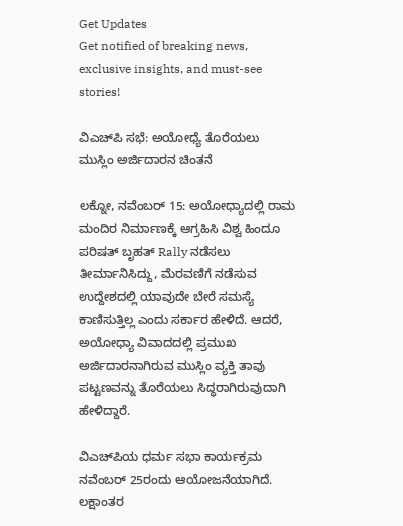Get Updates
Get notified of breaking news, exclusive insights, and must-see stories!

ವಿಎಚ್‌ಪಿ ಸಭೆ: ಅಯೋಧ್ಯೆ ತೊರೆಯಲು ಮುಸ್ಲಿಂ ಅರ್ಜಿದಾರನ ಚಿಂತನೆ

ಲಕ್ನೋ, ನವೆಂಬರ್ 15: ಅಯೋಧ್ಯಾದಲ್ಲಿ ರಾಮ ಮಂದಿರ ನಿರ್ಮಾಣಕ್ಕೆ ಆಗ್ರಹಿಸಿ ವಿಶ್ವ ಹಿಂದೂ ಪರಿಷತ್ ಬೃಹತ್ Rally ನಡೆಸಲು ತೀರ್ಮಾನಿಸಿದ್ದು, ಮೆರವಣಿಗೆ ನಡೆಸುವ ಉದ್ದೇಶದಲ್ಲಿ ಯಾವುದೇ ಬೇರೆ ಸಮಸ್ಯೆ ಕಾಣಿಸುತ್ತಿಲ್ಲ ಎಂದು ಸರ್ಕಾರ ಹೇಳಿದೆ. ಆದರೆ, ಅಯೋಧ್ಯಾ ವಿವಾದದಲ್ಲಿ ಪ್ರಮುಖ ಅರ್ಜಿದಾರನಾಗಿರುವ ಮುಸ್ಲಿಂ ವ್ಯಕ್ತಿ ತಾವು ಪಟ್ಟಣವನ್ನು ತೊರೆಯಲು ಸಿದ್ಧರಾಗಿರುವುದಾಗಿ ಹೇಳಿದ್ದಾರೆ.

ವಿಎಚ್‌ಪಿಯ ಧರ್ಮ ಸಭಾ ಕಾರ್ಯಕ್ರಮ ನವೆಂಬರ್ 25ರಂದು ಆಯೋಜನೆಯಾಗಿದೆ. ಲಕ್ಷಾಂತರ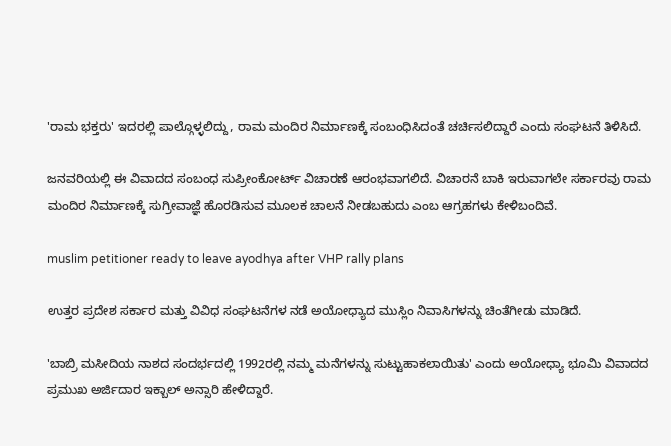'ರಾಮ ಭಕ್ತರು' ಇದರಲ್ಲಿ ಪಾಲ್ಗೊಳ್ಳಲಿದ್ದು, ರಾಮ ಮಂದಿರ ನಿರ್ಮಾಣಕ್ಕೆ ಸಂಬಂಧಿಸಿದಂತೆ ಚರ್ಚಿಸಲಿದ್ದಾರೆ ಎಂದು ಸಂಘಟನೆ ತಿಳಿಸಿದೆ.

ಜನವರಿಯಲ್ಲಿ ಈ ವಿವಾದದ ಸಂಬಂಧ ಸುಪ್ರೀಂಕೋರ್ಟ್ ವಿಚಾರಣೆ ಆರಂಭವಾಗಲಿದೆ. ವಿಚಾರನೆ ಬಾಕಿ ಇರುವಾಗಲೇ ಸರ್ಕಾರವು ರಾಮ ಮಂದಿರ ನಿರ್ಮಾಣಕ್ಕೆ ಸುಗ್ರೀವಾಜ್ಞೆ ಹೊರಡಿಸುವ ಮೂಲಕ ಚಾಲನೆ ನೀಡಬಹುದು ಎಂಬ ಆಗ್ರಹಗಳು ಕೇಳಿಬಂದಿವೆ.

muslim petitioner ready to leave ayodhya after VHP rally plans

ಉತ್ತರ ಪ್ರದೇಶ ಸರ್ಕಾರ ಮತ್ತು ವಿವಿಧ ಸಂಘಟನೆಗಳ ನಡೆ ಅಯೋಧ್ಯಾದ ಮುಸ್ಲಿಂ ನಿವಾಸಿಗಳನ್ನು ಚಿಂತೆಗೀಡು ಮಾಡಿದೆ.

'ಬಾಬ್ರಿ ಮಸೀದಿಯ ನಾಶದ ಸಂದರ್ಭದಲ್ಲಿ 1992ರಲ್ಲಿ ನಮ್ಮ ಮನೆಗಳನ್ನು ಸುಟ್ಟುಹಾಕಲಾಯಿತು' ಎಂದು ಅಯೋಧ್ಯಾ ಭೂಮಿ ವಿವಾದದ ಪ್ರಮುಖ ಅರ್ಜಿದಾರ ಇಕ್ಬಾಲ್ ಅನ್ಸಾರಿ ಹೇಳಿದ್ದಾರೆ.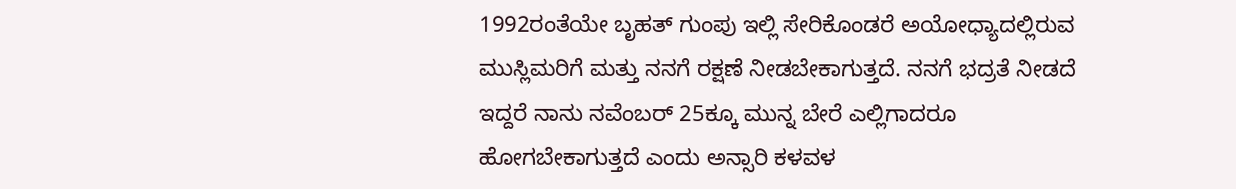1992ರಂತೆಯೇ ಬೃಹತ್ ಗುಂಪು ಇಲ್ಲಿ ಸೇರಿಕೊಂಡರೆ ಅಯೋಧ್ಯಾದಲ್ಲಿರುವ ಮುಸ್ಲಿಮರಿಗೆ ಮತ್ತು ನನಗೆ ರಕ್ಷಣೆ ನೀಡಬೇಕಾಗುತ್ತದೆ. ನನಗೆ ಭದ್ರತೆ ನೀಡದೆ ಇದ್ದರೆ ನಾನು ನವೆಂಬರ್ 25ಕ್ಕೂ ಮುನ್ನ ಬೇರೆ ಎಲ್ಲಿಗಾದರೂ ಹೋಗಬೇಕಾಗುತ್ತದೆ ಎಂದು ಅನ್ಸಾರಿ ಕಳವಳ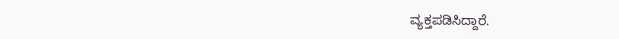ವ್ಯಕ್ತಪಡಿಸಿದ್ದಾರೆ.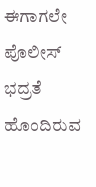ಈಗಾಗಲೇ ಪೊಲೀಸ್ ಭದ್ರತೆ ಹೊಂದಿರುವ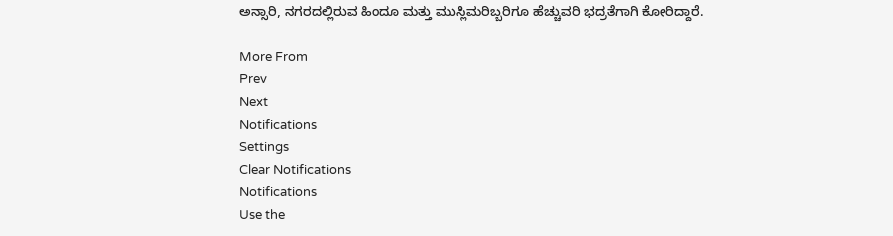ಅನ್ಸಾರಿ, ನಗರದಲ್ಲಿರುವ ಹಿಂದೂ ಮತ್ತು ಮುಸ್ಲಿಮರಿಬ್ಬರಿಗೂ ಹೆಚ್ಚುವರಿ ಭದ್ರತೆಗಾಗಿ ಕೋರಿದ್ದಾರೆ.

More From
Prev
Next
Notifications
Settings
Clear Notifications
Notifications
Use the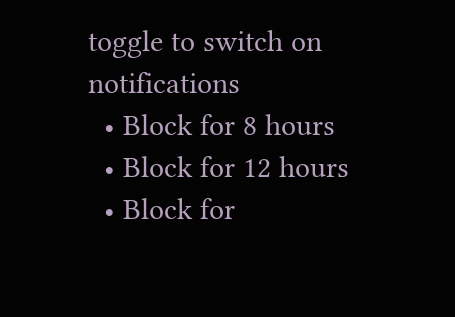toggle to switch on notifications
  • Block for 8 hours
  • Block for 12 hours
  • Block for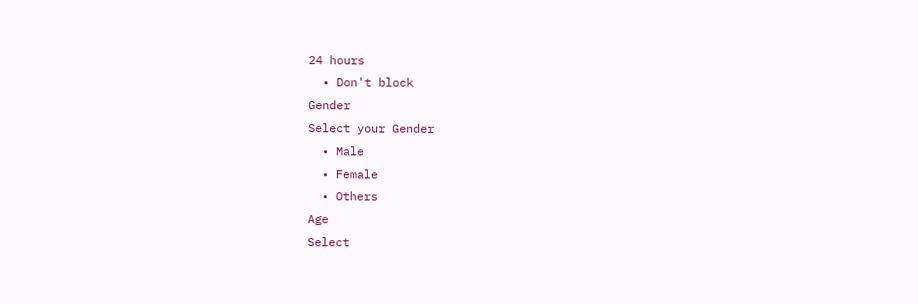24 hours
  • Don't block
Gender
Select your Gender
  • Male
  • Female
  • Others
Age
Select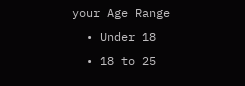your Age Range
  • Under 18
  • 18 to 25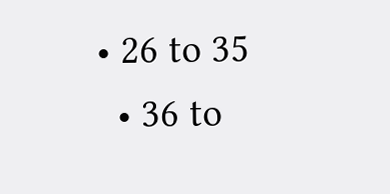• 26 to 35
  • 36 to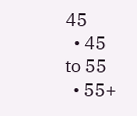45
  • 45 to 55
  • 55+